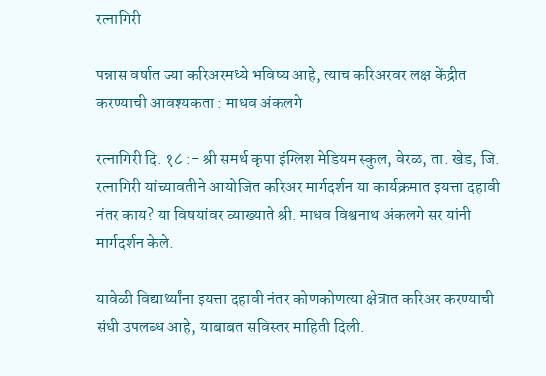रत्नागिरी

पन्नास वर्षात ज्या करिअरमध्ये भविष्य आहे, त्याच करिअरवर लक्ष केंद्रीत करण्याची आवश्यकता : माधव अंकलगे

रत्नागिरी दि. १८ :- श्री समर्थ कृपा इंग्लिश मेडियम स्कुल, वेरळ, ता. खेड, जि. रत्नागिरी यांच्यावतीने आयोजित करिअर मार्गदर्शन या कार्यक्रमात इयत्ता दहावी नंतर काय? या विषयांवर व्याख्याते श्री. माधव विश्वनाथ अंकलगे सर यांनी मार्गदर्शन केले.

यावेळी विद्यार्थ्यांना इयत्ता दहावी नंतर कोणकोणत्या क्षेत्रात करिअर करण्याची संधी उपलब्ध आहे, याबाबत सविस्तर माहिती दिली.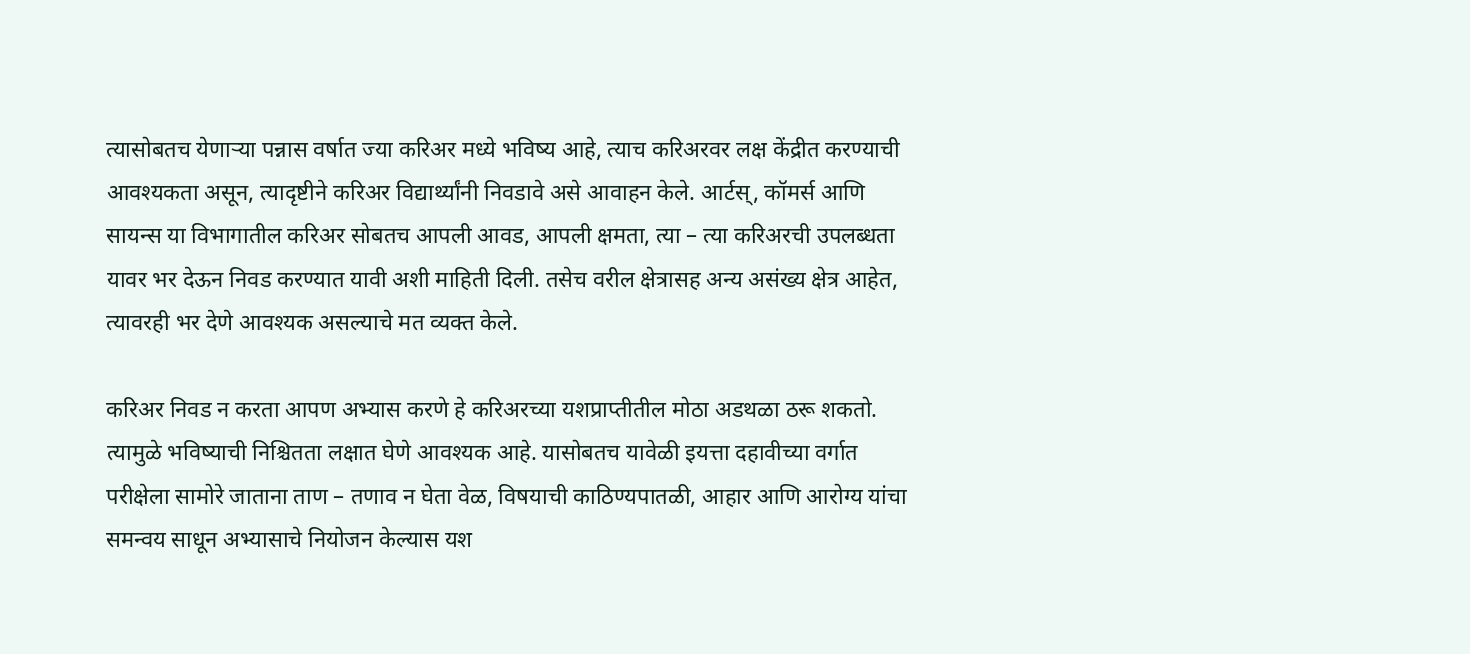त्यासोबतच येणाऱ्या पन्नास वर्षात ज्या करिअर मध्ये भविष्य आहे, त्याच करिअरवर लक्ष केंद्रीत करण्याची आवश्यकता असून, त्यादृष्टीने करिअर विद्यार्थ्यांनी निवडावे असे आवाहन केले. आर्टस्, कॉमर्स आणि सायन्स या विभागातील करिअर सोबतच आपली आवड, आपली क्षमता, त्या – त्या करिअरची उपलब्धता यावर भर देऊन निवड करण्यात यावी अशी माहिती दिली. तसेच वरील क्षेत्रासह अन्य असंख्य क्षेत्र आहेत, त्यावरही भर देणे आवश्यक असल्याचे मत व्यक्त केले.

करिअर निवड न करता आपण अभ्यास करणे हे करिअरच्या यशप्राप्तीतील मोठा अडथळा ठरू शकतो. त्यामुळे भविष्याची निश्चितता लक्षात घेणे आवश्यक आहे. यासोबतच यावेळी इयत्ता दहावीच्या वर्गात परीक्षेला सामोरे जाताना ताण – तणाव न घेता वेळ, विषयाची काठिण्यपातळी, आहार आणि आरोग्य यांचा समन्वय साधून अभ्यासाचे नियोजन केल्यास यश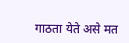गाठता येते असे मत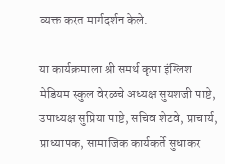व्यक्त करत मार्गदर्शन केले.

या कार्यक्रमाला श्री समर्थ कृपा इंग्लिश मेडियम स्कुल वेरळचे अध्यक्ष सुयशजी पाष्टे, उपाध्यक्ष सुप्रिया पाष्टे, सचिव शेटवे, प्राचार्य, प्राध्यापक, सामाजिक कार्यकर्ते सुधाकर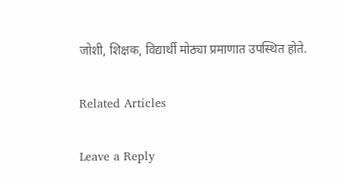जोशी, शिक्षक, विद्यार्थी मोठ्या प्रमाणात उपस्थित होते.

Related Articles

Leave a Reply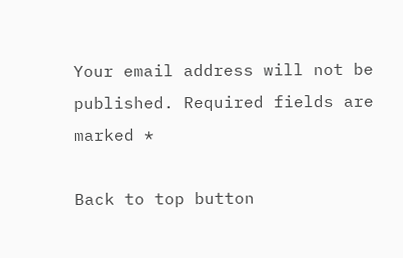Your email address will not be published. Required fields are marked *

Back to top button